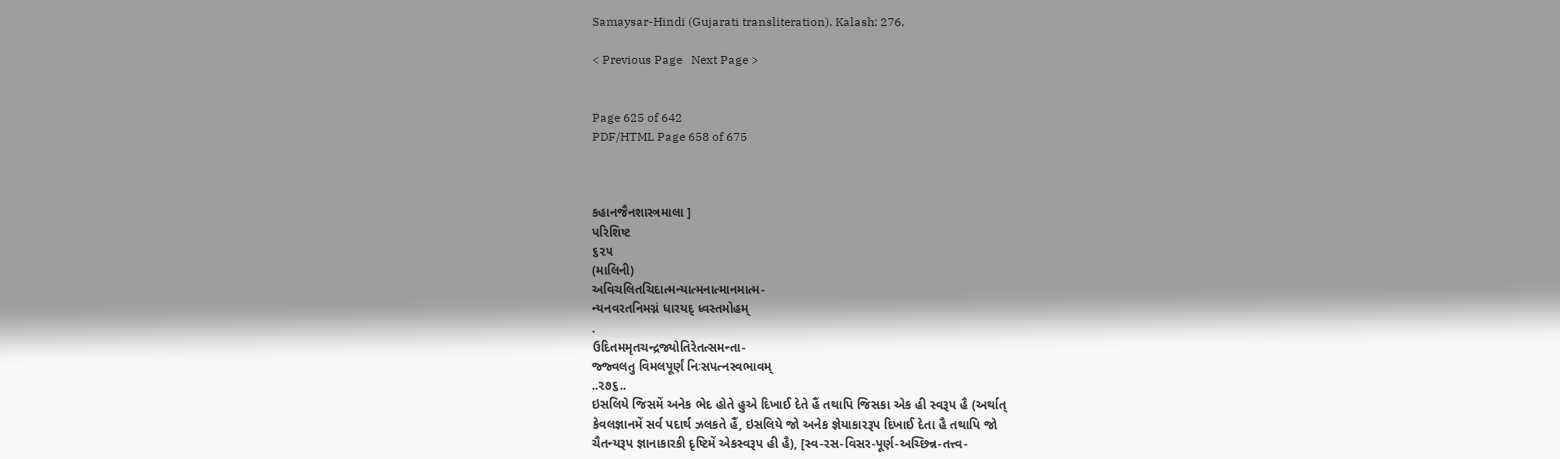Samaysar-Hindi (Gujarati transliteration). Kalash: 276.

< Previous Page   Next Page >


Page 625 of 642
PDF/HTML Page 658 of 675



કહાનજૈનશાસ્ત્રમાલા ]
પરિશિષ્ટ
૬૨૫
(માલિની)
અવિચલિતચિદાત્મન્યાત્મનાત્માનમાત્મ-
ન્યનવરતનિમગ્નં ધારયદ્ ધ્વસ્તમોહમ્
.
ઉદિતમમૃતચન્દ્રજ્યોતિરેતત્સમન્તા-
જ્જ્વલતુ વિમલપૂર્ણં નિઃસપત્નસ્વભાવમ્
..૨૭૬..
ઇસલિયે જિસમેં અનેક ભેદ હોતે હુએ દિખાઈ દેતે હૈં તથાપિ જિસકા એક હી સ્વરૂપ હૈ (અર્થાત્
કેવલજ્ઞાનમેં સર્વ પદાર્થ ઝલકતે હૈં, ઇસલિયે જો અનેક જ્ઞેયાકારરૂપ દિખાઈ દેતા હૈ તથાપિ જો
ચૈતન્યરૂપ જ્ઞાનાકારકી દૃષ્ટિમેં એકસ્વરૂપ હી હૈ), [સ્વ-રસ-વિસર-પૂર્ણ-અચ્છિન્ન-તત્ત્વ-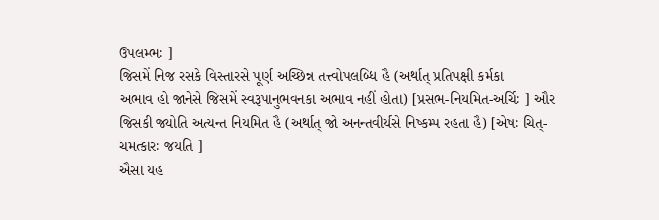ઉપલમ્ભઃ ]
જિસમેં નિજ રસકે વિસ્તારસે પૂર્ણ અચ્છિન્ન તત્ત્વોપલબ્ધિ હૈ (અર્થાત્ પ્રતિપક્ષી કર્મકા
અભાવ હો જાનેસે જિસમેં સ્વરૂપાનુભવનકા અભાવ નહીં હોતા) [પ્રસભ-નિયમિત-અર્ચિઃ ] ઔર
જિસકી જ્યોતિ અત્યન્ત નિયમિત હૈ (અર્થાત્ જો અનન્તવીર્યસે નિષ્કમ્પ રહતા હૈ) [એષઃ ચિત્-
ચમત્કારઃ જયતિ ]
ઐસા યહ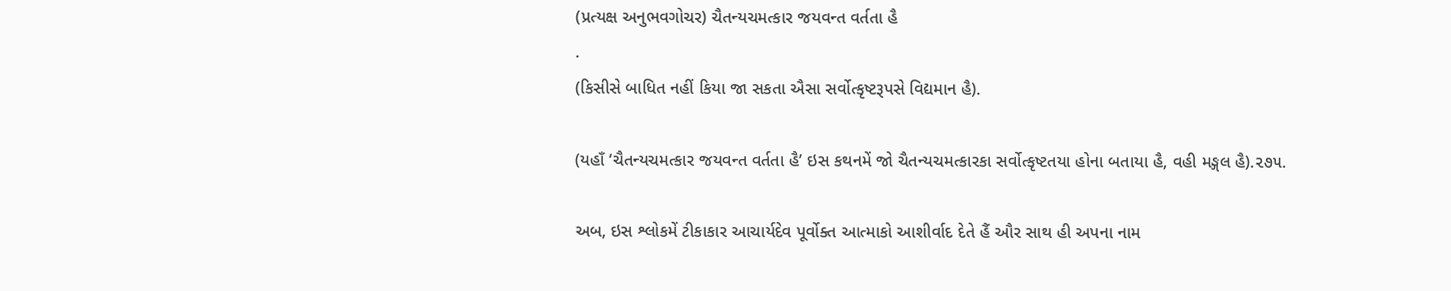(પ્રત્યક્ષ અનુભવગોચર) ચૈતન્યચમત્કાર જયવન્ત વર્તતા હૈ
.
(કિસીસે બાધિત નહીં કિયા જા સકતા ઐસા સર્વોત્કૃષ્ટરૂપસે વિદ્યમાન હૈ).

(યહાઁ ‘ચૈતન્યચમત્કાર જયવન્ત વર્તતા હૈ’ ઇસ કથનમેં જો ચૈતન્યચમત્કારકા સર્વોત્કૃષ્ટતયા હોના બતાયા હૈ, વહી મઙ્ગલ હૈ).૨૭૫.

અબ, ઇસ શ્લોકમેં ટીકાકાર આચાર્યદેવ પૂર્વોક્ત આત્માકો આશીર્વાદ દેતે હૈં ઔર સાથ હી અપના નામ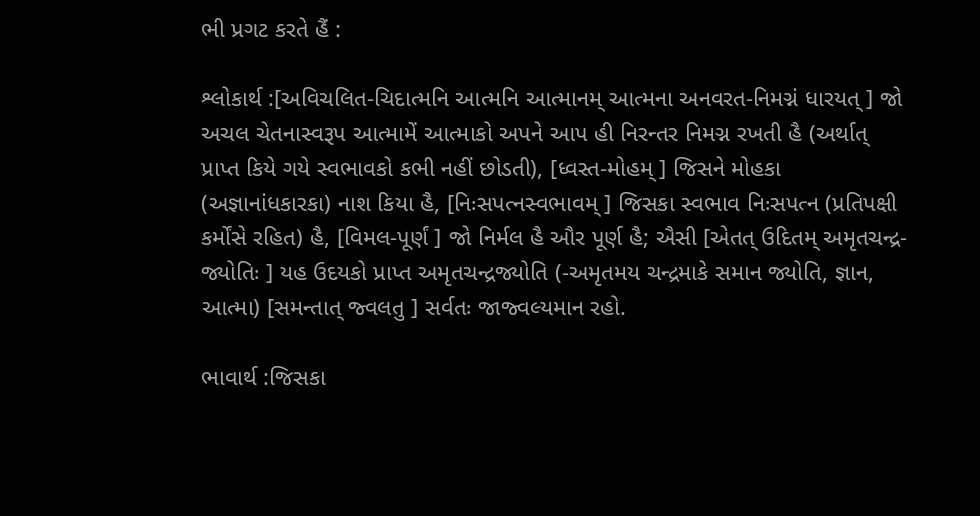ભી પ્રગટ કરતે હૈં :

શ્લોકાર્થ :[અવિચલિત-ચિદાત્મનિ આત્મનિ આત્માનમ્ આત્મના અનવરત-નિમગ્નં ધારયત્ ] જો અચલ ચેતનાસ્વરૂપ આત્મામેં આત્માકો અપને આપ હી નિરન્તર નિમગ્ન રખતી હૈ (અર્થાત્ પ્રાપ્ત કિયે ગયે સ્વભાવકો કભી નહીં છોડતી), [ધ્વસ્ત-મોહમ્ ] જિસને મોહકા (અજ્ઞાનાંધકારકા) નાશ કિયા હૈ, [નિઃસપત્નસ્વભાવમ્ ] જિસકા સ્વભાવ નિઃસપત્ન (પ્રતિપક્ષી કર્મોંસે રહિત) હૈ, [વિમલ-પૂર્ણં ] જો નિર્મલ હૈ ઔર પૂર્ણ હૈ; ઐસી [એતત્ ઉદિતમ્ અમૃતચન્દ્ર- જ્યોતિઃ ] યહ ઉદયકો પ્રાપ્ત અમૃતચન્દ્રજ્યોતિ (-અમૃતમય ચન્દ્રમાકે સમાન જ્યોતિ, જ્ઞાન, આત્મા) [સમન્તાત્ જ્વલતુ ] સર્વતઃ જાજ્વલ્યમાન રહો.

ભાવાર્થ :જિસકા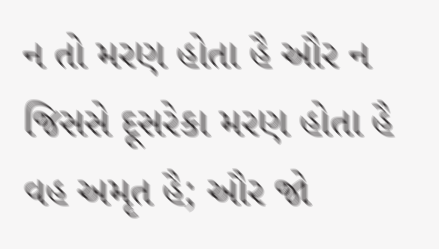ન તો મરણ હોતા હૈ ઔર ન જિસસે દૂસરેકા મરણ હોતા હૈ વહ અમૃત હૈ; ઔર જો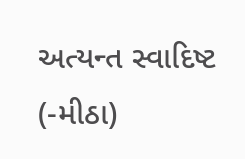અત્યન્ત સ્વાદિષ્ટ (-મીઠા)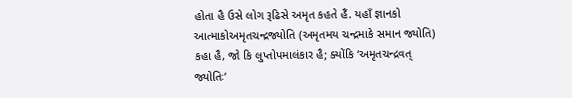હોતા હૈ ઉસે લોગ રૂઢિસે અમૃત કહતે હૈં. યહાઁ જ્ઞાનકો આત્માકોઅમૃતચન્દ્રજ્યોતિ (અમૃતમય ચન્દ્રમાકે સમાન જ્યોતિ) કહા હૈ, જો કિ લુપ્તોપમાલંકાર હૈ; ક્યોંકિ ‘અમૃતચન્દ્રવત્ જ્યોતિઃ’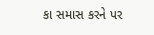કા સમાસ કરને પર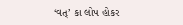‘વત્’ કા લોપ હોકર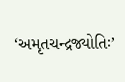‘અમૃતચન્દ્રજ્યોતિઃ’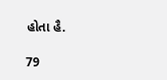હોતા હૈ.

79